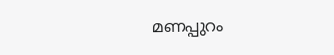മണപ്പുറം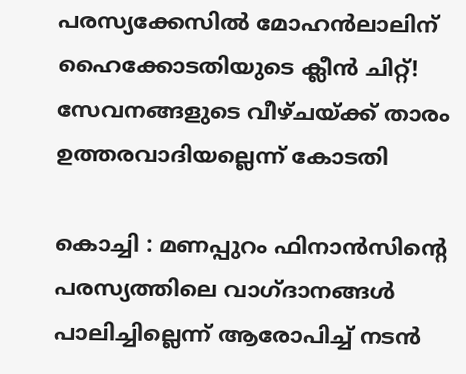പരസ്യക്കേസില്‍ മോഹന്‍ലാലിന് ഹൈക്കോടതിയുടെ ക്ലീന്‍ ചിറ്റ്! സേവനങ്ങളുടെ വീഴ്ചയ്ക്ക് താരം ഉത്തരവാദിയല്ലെന്ന് കോടതി

കൊച്ചി : മണപ്പുറം ഫിനാന്‍സിന്റെ പരസ്യത്തിലെ വാഗ്ദാനങ്ങള്‍ പാലിച്ചില്ലെന്ന് ആരോപിച്ച് നടന്‍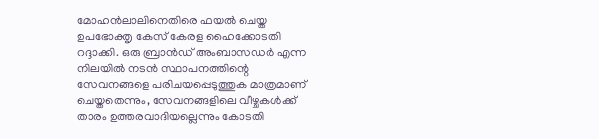മോഹന്‍ലാലിനെതിരെ ഫയല്‍ ചെയ്ത ഉപഭോക്തൃ കേസ് കേരള ഹൈക്കോടതി റദ്ദാക്കി. ഒരു ബ്രാന്‍ഡ് അംബാസഡര്‍ എന്ന നിലയില്‍ നടന്‍ സ്ഥാപനത്തിന്റെ സേവനങ്ങളെ പരിചയപ്പെടുത്തുക മാത്രമാണ് ചെയ്തതെന്നും, സേവനങ്ങളിലെ വീഴ്ചകള്‍ക്ക് താരം ഉത്തരവാദിയല്ലെന്നും കോടതി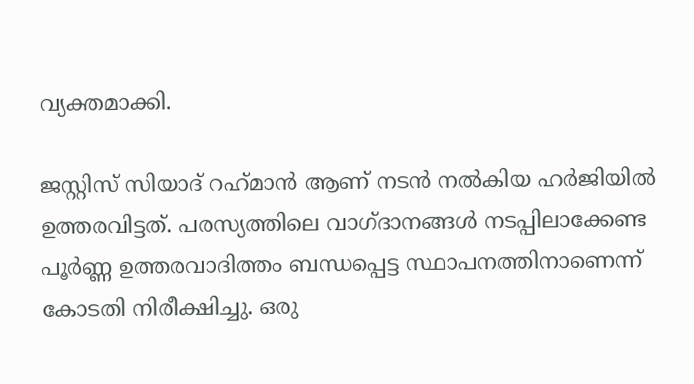വ്യക്തമാക്കി.

ജസ്റ്റിസ് സിയാദ് റഹ്‌മാന്‍ ആണ് നടന്‍ നല്‍കിയ ഹര്‍ജിയില്‍ ഉത്തരവിട്ടത്. പരസ്യത്തിലെ വാഗ്ദാനങ്ങള്‍ നടപ്പിലാക്കേണ്ട പൂര്‍ണ്ണ ഉത്തരവാദിത്തം ബന്ധപ്പെട്ട സ്ഥാപനത്തിനാണെന്ന് കോടതി നിരീക്ഷിച്ചു. ഒരു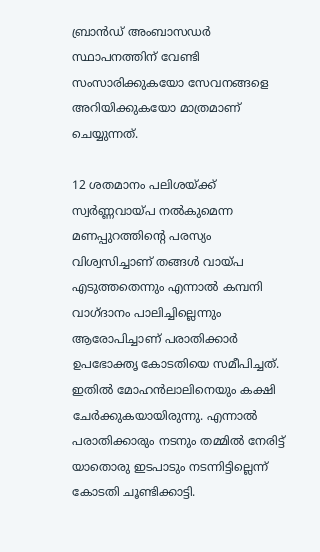ബ്രാന്‍ഡ് അംബാസഡര്‍ സ്ഥാപനത്തിന് വേണ്ടി സംസാരിക്കുകയോ സേവനങ്ങളെ അറിയിക്കുകയോ മാത്രമാണ് ചെയ്യുന്നത്.

12 ശതമാനം പലിശയ്ക്ക് സ്വര്‍ണ്ണവായ്പ നല്‍കുമെന്ന മണപ്പുറത്തിന്റെ പരസ്യം വിശ്വസിച്ചാണ് തങ്ങള്‍ വായ്പ എടുത്തതെന്നും എന്നാല്‍ കമ്പനി വാഗ്ദാനം പാലിച്ചില്ലെന്നും ആരോപിച്ചാണ് പരാതിക്കാര്‍ ഉപഭോക്തൃ കോടതിയെ സമീപിച്ചത്. ഇതില്‍ മോഹന്‍ലാലിനെയും കക്ഷി ചേര്‍ക്കുകയായിരുന്നു. എന്നാല്‍ പരാതിക്കാരും നടനും തമ്മില്‍ നേരിട്ട് യാതൊരു ഇടപാടും നടന്നിട്ടില്ലെന്ന് കോടതി ചൂണ്ടിക്കാട്ടി.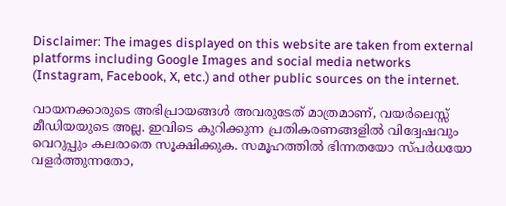Disclaimer: The images displayed on this website are taken from external platforms including Google Images and social media networks (Instagram, Facebook, X, etc.) and other public sources on the internet.

വായനക്കാരുടെ അഭിപ്രായങ്ങള്‍ അവരുടേത് മാത്രമാണ്, വയർലെസ്സ് മീഡിയയുടെ അല്ല. ഇവിടെ കുറിക്കുന്ന പ്രതികരണങ്ങളിൽ വിദ്വേഷവും വെറുപ്പും കലരാതെ സൂക്ഷിക്കുക. സമൂഹത്തിൽ ഭിന്നതയോ സ്‌പർധയോ വളർത്തുന്നതോ,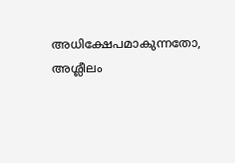അധിക്ഷേപമാകുന്നതോ, അശ്ലീലം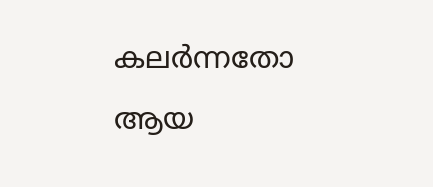കലർന്നതോ ആയ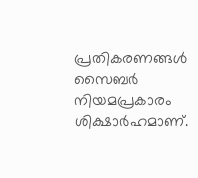പ്രതികരണങ്ങൾ സൈബർ നിയമപ്രകാരം ശിക്ഷാർഹമാണ്.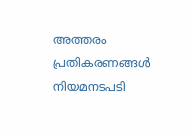അത്തരം പ്രതികരണങ്ങൾ നിയമനടപടി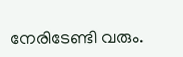നേരിടേണ്ടി വരും.